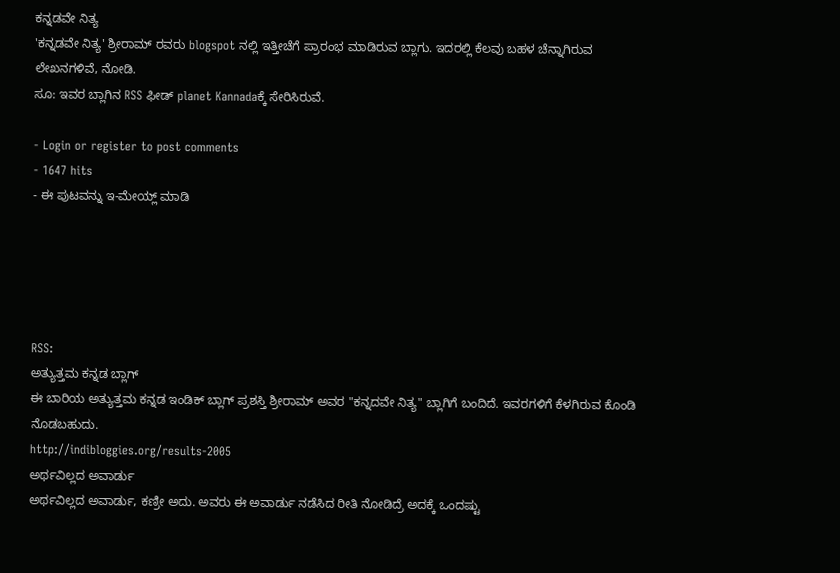ಕನ್ನಡವೇ ನಿತ್ಯ
'ಕನ್ನಡವೇ ನಿತ್ಯ' ಶ್ರೀರಾಮ್ ರವರು blogspot ನಲ್ಲಿ ಇತ್ತೀಚೆಗೆ ಪ್ರಾರಂಭ ಮಾಡಿರುವ ಬ್ಲಾಗು. ಇದರಲ್ಲಿ ಕೆಲವು ಬಹಳ ಚೆನ್ನಾಗಿರುವ ಲೇಖನಗಳಿವೆ, ನೋಡಿ.
ಸೂ: ಇವರ ಬ್ಲಾಗಿನ RSS ಫೀಡ್ planet Kannadaಕ್ಕೆ ಸೇರಿಸಿರುವೆ.

- Login or register to post comments
- 1647 hits
- ಈ ಪುಟವನ್ನು ಇ-ಮೇಯ್ಲ್ ಮಾಡಿ





RSS:
ಅತ್ಯುತ್ತಮ ಕನ್ನಡ ಬ್ಲಾಗ್
ಈ ಬಾರಿಯ ಅತ್ಯುತ್ತಮ ಕನ್ನಡ ಇಂಡಿಕ್ ಬ್ಲಾಗ್ ಪ್ರಶಸ್ತಿ ಶ್ರೀರಾಮ್ ಅವರ "ಕನ್ನದವೇ ನಿತ್ಯ" ಬ್ಲಾಗಿಗೆ ಬಂದಿದೆ. ಇವರಗಳಿಗೆ ಕೆಳಗಿರುವ ಕೊಂಡಿ ನೊಡಬಹುದು.
http://indibloggies.org/results-2005
ಅರ್ಥವಿಲ್ಲದ ಅವಾರ್ಡು
ಅರ್ಥವಿಲ್ಲದ ಅವಾರ್ಡು, ಕಣ್ರೀ ಅದು. ಅವರು ಈ ಅವಾರ್ಡು ನಡೆಸಿದ ರೀತಿ ನೋಡಿದ್ರೆ ಅದಕ್ಕೆ ಒಂದಷ್ಟು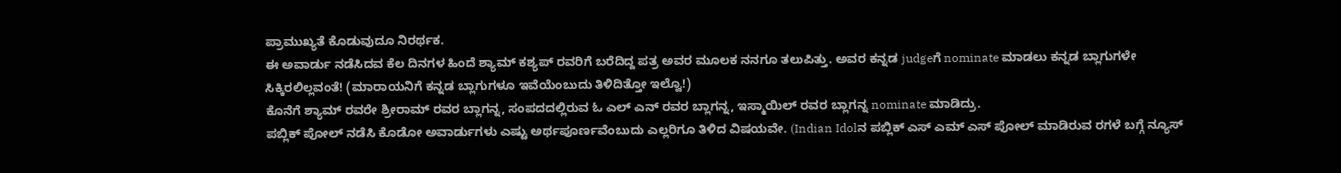ಪ್ರಾಮುಖ್ಯತೆ ಕೊಡುವುದೂ ನಿರರ್ಥಕ.
ಈ ಅವಾರ್ಡು ನಡೆಸಿದವ ಕೆಲ ದಿನಗಳ ಹಿಂದೆ ಶ್ಯಾಮ್ ಕಶ್ಯಪ್ ರವರಿಗೆ ಬರೆದಿದ್ದ ಪತ್ರ ಅವರ ಮೂಲಕ ನನಗೂ ತಲುಪಿತ್ತು. ಅವರ ಕನ್ನಡ judgeಗೆ nominate ಮಾಡಲು ಕನ್ನಡ ಬ್ಲಾಗುಗಳೇ ಸಿಕ್ಕಿರಲಿಲ್ಲವಂತೆ! (ಮಾರಾಯನಿಗೆ ಕನ್ನಡ ಬ್ಲಾಗುಗಳೂ ಇವೆಯೆಂಬುದು ತಿಳಿದಿತ್ತೋ ಇಲ್ವೊ!)
ಕೊನೆಗೆ ಶ್ಯಾಮ್ ರವರೇ ಶ್ರೀರಾಮ್ ರವರ ಬ್ಲಾಗನ್ನ, ಸಂಪದದಲ್ಲಿರುವ ಓ ಎಲ್ ಎನ್ ರವರ ಬ್ಲಾಗನ್ನ, ಇಸ್ಮಾಯಿಲ್ ರವರ ಬ್ಲಾಗನ್ನ nominate ಮಾಡಿದ್ರು.
ಪಬ್ಲಿಕ್ ಪೋಲ್ ನಡೆಸಿ ಕೊಡೋ ಅವಾರ್ಡುಗಳು ಎಷ್ಟು ಅರ್ಥಪೂರ್ಣವೆಂಬುದು ಎಲ್ಲರಿಗೂ ತಿಳಿದ ವಿಷಯವೇ. (Indian Idolನ ಪಬ್ಲಿಕ್ ಎಸ್ ಎಮ್ ಎಸ್ ಪೋಲ್ ಮಾಡಿರುವ ರಗಳೆ ಬಗ್ಗೆ ನ್ಯೂಸ್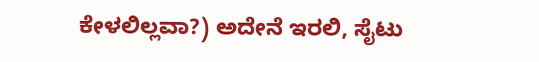ಕೇಳಲಿಲ್ಲವಾ?) ಅದೇನೆ ಇರಲಿ, ಸೈಟು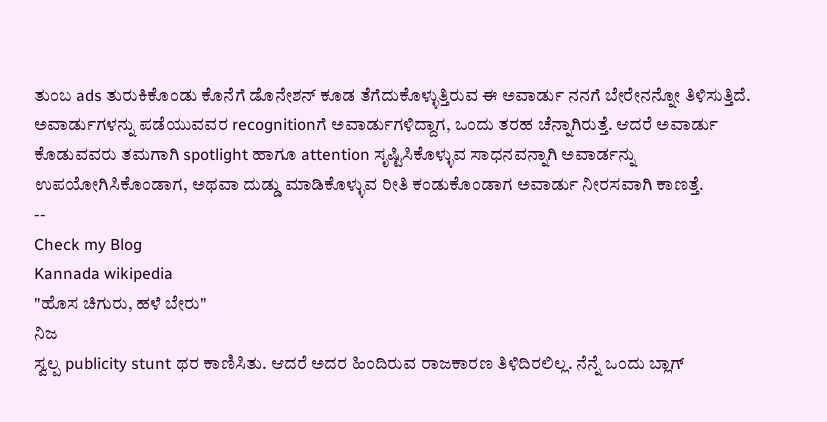ತುಂಬ ads ತುರುಕಿಕೊಂಡು ಕೊನೆಗೆ ಡೊನೇಶನ್ ಕೂಡ ತೆಗೆದುಕೊಳ್ಳುತ್ತಿರುವ ಈ ಅವಾರ್ಡು ನನಗೆ ಬೇರೇನನ್ನೋ ತಿಳಿಸುತ್ತಿದೆ.
ಅವಾರ್ಡುಗಳನ್ನು ಪಡೆಯುವವರ recognitionಗೆ ಅವಾರ್ಡುಗಳಿದ್ದಾಗ, ಒಂದು ತರಹ ಚೆನ್ನಾಗಿರುತ್ತೆ. ಆದರೆ ಅವಾರ್ಡು ಕೊಡುವವರು ತಮಗಾಗಿ spotlight ಹಾಗೂ attention ಸೃಷ್ಟಿಸಿಕೊಳ್ಳುವ ಸಾಧನವನ್ನಾಗಿ ಅವಾರ್ಡನ್ನು ಉಪಯೋಗಿಸಿಕೊಂಡಾಗ, ಅಥವಾ ದುಡ್ಡು ಮಾಡಿಕೊಳ್ಳುವ ರೀತಿ ಕಂಡುಕೊಂಡಾಗ ಅವಾರ್ಡು ನೀರಸವಾಗಿ ಕಾಣತ್ತೆ.
--
Check my Blog
Kannada wikipedia
"ಹೊಸ ಚಿಗುರು, ಹಳೆ ಬೇರು"
ನಿಜ
ಸ್ವಲ್ಪ publicity stunt ಥರ ಕಾಣಿಸಿತು. ಆದರೆ ಅದರ ಹಿಂದಿರುವ ರಾಜಕಾರಣ ತಿಳಿದಿರಲಿಲ್ಲ. ನೆನ್ನೆ ಒಂದು ಬ್ಲಾಗ್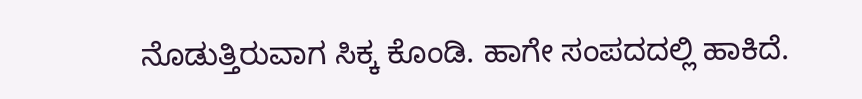ನೊಡುತ್ತಿರುವಾಗ ಸಿಕ್ಕ ಕೊಂಡಿ. ಹಾಗೇ ಸಂಪದದಲ್ಲಿ ಹಾಕಿದೆ.